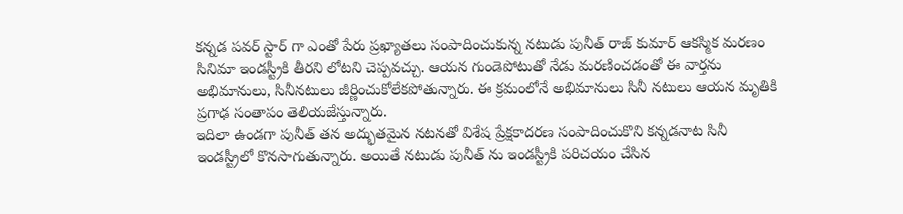కన్నడ పవర్ స్టార్ గా ఎంతో పేరు ప్రఖ్యాతలు సంపాదించుకున్న నటుడు పునీత్ రాజ్ కుమార్ ఆకస్మిక మరణం సినిమా ఇండస్ట్రీకి తీరని లోటని చెప్పవచ్చు. ఆయన గుండెపోటుతో నేడు మరణించడంతో ఈ వార్తను అభిమానులు, సినీనటులు జీర్ణించుకోలేకపోతున్నారు. ఈ క్రమంలోనే అభిమానులు సినీ నటులు ఆయన మృతికి ప్రగాఢ సంతాపం తెలియజేస్తున్నారు.
ఇదిలా ఉండగా పునీత్ తన అద్భుతమైన నటనతో విశేష ప్రేక్షకాదరణ సంపాదించుకొని కన్నడనాట సినీ ఇండస్ట్రీలో కొనసాగుతున్నారు. అయితే నటుడు పునీత్ ను ఇండస్ట్రీకి పరిచయం చేసిన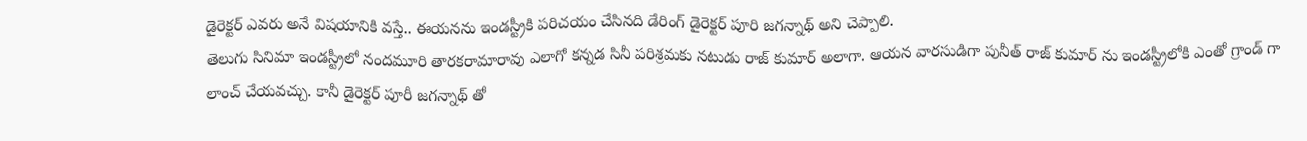డైరెక్టర్ ఎవరు అనే విషయానికి వస్తే.. ఈయనను ఇండస్ట్రీకి పరిచయం చేసినది డేరింగ్ డైరెక్టర్ పూరి జగన్నాథ్ అని చెప్పాలి.
తెలుగు సినిమా ఇండస్ట్రీలో నందమూరి తారకరామారావు ఎలాగో కన్నడ సినీ పరిశ్రమకు నటుడు రాజ్ కుమార్ అలాగా. ఆయన వారసుడిగా పునీత్ రాజ్ కుమార్ ను ఇండస్ట్రీలోకి ఎంతో గ్రాండ్ గా లాంచ్ చేయవచ్చు. కానీ డైరెక్టర్ పూరీ జగన్నాథ్ తో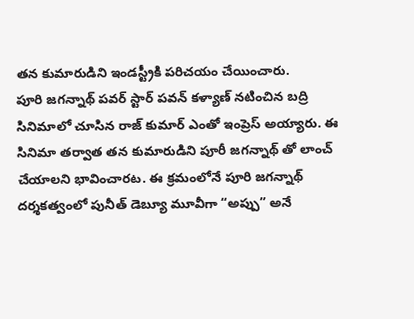తన కుమారుడిని ఇండస్ట్రీకి పరిచయం చేయించారు.
పూరి జగన్నాథ్ పవర్ స్టార్ పవన్ కళ్యాణ్ నటించిన బద్రి సినిమాలో చూసిన రాజ్ కుమార్ ఎంతో ఇంప్రెస్ అయ్యారు. ఈ సినిమా తర్వాత తన కుమారుడిని పూరీ జగన్నాథ్ తో లాంచ్ చేయాలని భావించారట. ఈ క్రమంలోనే పూరి జగన్నాథ్ దర్శకత్వంలో పునీత్ డెబ్యూ మూవీగా “అప్పు” అనే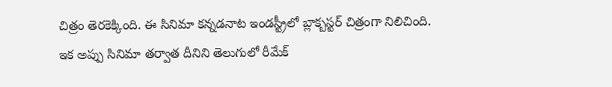చిత్రం తెరకెక్కింది. ఈ సినిమా కన్నడనాట ఇండస్ట్రీలో బ్లాక్బస్టర్ చిత్రంగా నిలిచింది.
ఇక అప్పు సినిమా తర్వాత దీనిని తెలుగులో రీమేక్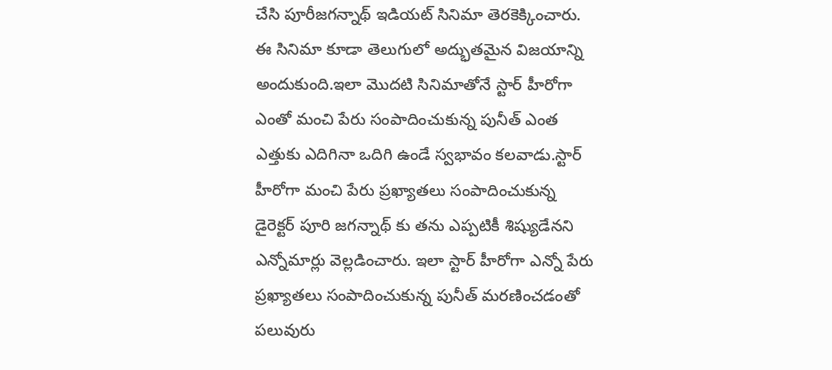చేసి పూరీజగన్నాథ్ ఇడియట్ సినిమా తెరకెక్కించారు. ఈ సినిమా కూడా తెలుగులో అద్భుతమైన విజయాన్ని అందుకుంది.ఇలా మొదటి సినిమాతోనే స్టార్ హీరోగా ఎంతో మంచి పేరు సంపాదించుకున్న పునీత్ ఎంత ఎత్తుకు ఎదిగినా ఒదిగి ఉండే స్వభావం కలవాడు.స్టార్ హీరోగా మంచి పేరు ప్రఖ్యాతలు సంపాదించుకున్న డైరెక్టర్ పూరి జగన్నాథ్ కు తను ఎప్పటికీ శిష్యుడేనని ఎన్నోమార్లు వెల్లడించారు. ఇలా స్టార్ హీరోగా ఎన్నో పేరు ప్రఖ్యాతలు సంపాదించుకున్న పునీత్ మరణించడంతో పలువురు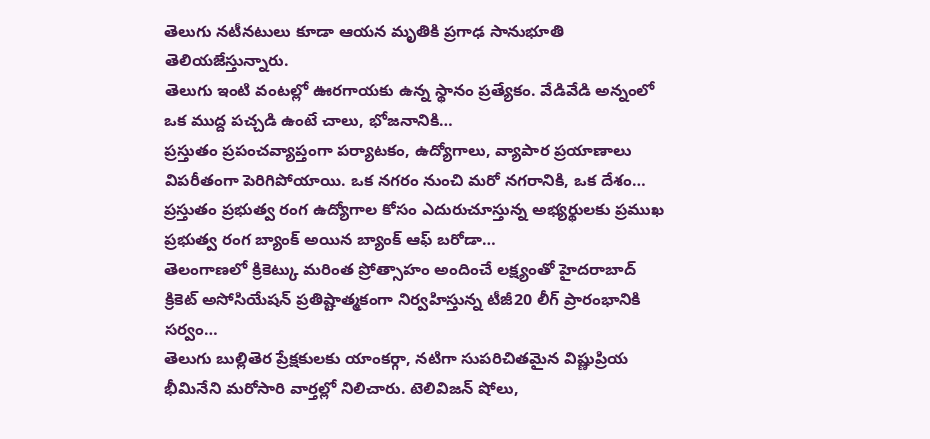తెలుగు నటీనటులు కూడా ఆయన మృతికి ప్రగాఢ సానుభూతి తెలియజేస్తున్నారు.
తెలుగు ఇంటి వంటల్లో ఊరగాయకు ఉన్న స్థానం ప్రత్యేకం. వేడివేడి అన్నంలో ఒక ముద్ద పచ్చడి ఉంటే చాలు, భోజనానికి…
ప్రస్తుతం ప్రపంచవ్యాప్తంగా పర్యాటకం, ఉద్యోగాలు, వ్యాపార ప్రయాణాలు విపరీతంగా పెరిగిపోయాయి. ఒక నగరం నుంచి మరో నగరానికి, ఒక దేశం…
ప్రస్తుతం ప్రభుత్వ రంగ ఉద్యోగాల కోసం ఎదురుచూస్తున్న అభ్యర్థులకు ప్రముఖ ప్రభుత్వ రంగ బ్యాంక్ అయిన బ్యాంక్ ఆఫ్ బరోడా…
తెలంగాణలో క్రికెట్కు మరింత ప్రోత్సాహం అందించే లక్ష్యంతో హైదరాబాద్ క్రికెట్ అసోసియేషన్ ప్రతిష్టాత్మకంగా నిర్వహిస్తున్న టీజీ20 లీగ్ ప్రారంభానికి సర్వం…
తెలుగు బుల్లితెర ప్రేక్షకులకు యాంకర్గా, నటిగా సుపరిచితమైన విష్ణుప్రియ భీమినేని మరోసారి వార్తల్లో నిలిచారు. టెలివిజన్ షోలు,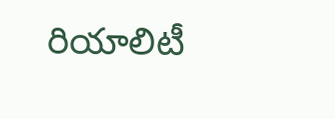రియాలిటీ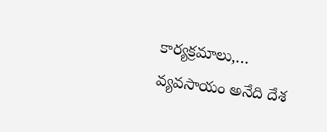కార్యక్రమాలు,…
వ్యవసాయం అనేది దేశ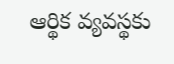ఆర్థిక వ్యవస్థకు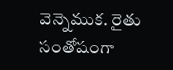వెన్నెముక. రైతు సంతోషంగా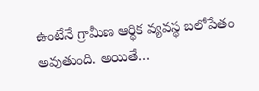ఉంటేనే గ్రామీణ ఆర్థిక వ్యవస్థ బలోపేతం అవుతుంది. అయితే…